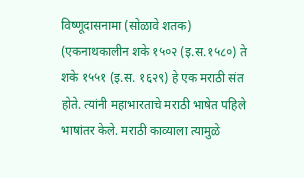विष्णूदासनामा (सोळावे शतक) (एकनाथकालीन शके १५०२ (इ.स.१५८०) ते शके १५५१ (इ.स. १६२९) हे एक मराठी संत होते. त्यांनी महाभारताचे मराठी भाषेत पहिले भाषांतर केले. मराठी काव्याला त्यामुळे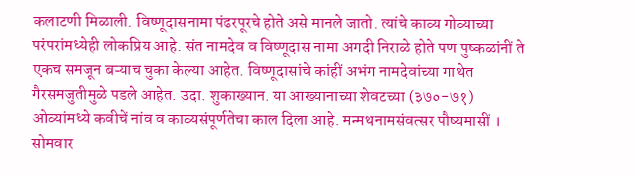कलाटणी मिळाली. विष्णूदासनामा पंढरपूरचे होते असे मानले जातो. त्यांचे काव्य गोव्याच्या परंपरांमध्येही लोकप्रिय आहे. संत नामदेव व विष्णूदास नामा अगदी निराळे होते पण पुष्कळांनीं ते एकच समजून बऱ्याच चुका केल्या आहेत. विष्णूदासांचे कांहीं अभंग नामदेवांच्या गाथेत गैरसमजुतीमुळे पडले आहेत. उदा. शुकाख्यान. या आख्यानाच्या शेवटच्या (३७०-७१) ओव्यांमध्ये कवीचें नांव व काव्यसंपूर्णतेचा काल दिला आहे. मन्मथनामसंवत्सर पौष्यमासीं । सोमवार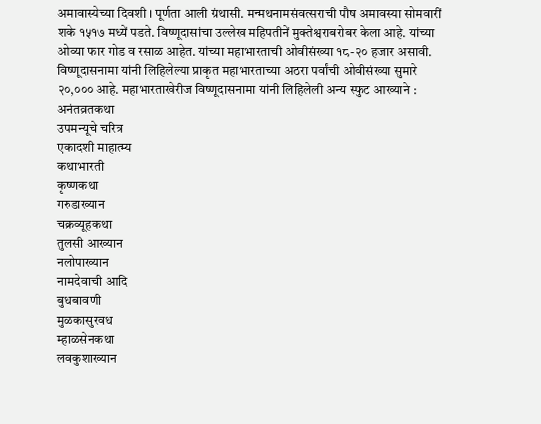अमावास्येच्या दिवशी । पूर्णता आली ग्रंथासी. मन्मथनामसंवत्सराची पौष अमावस्या सोमवारीं शके १५१७ मध्यें पडते. विष्णूदासांचा उल्लेख महिपतीनें मुक्तेश्वराबरोबर केला आहे. यांच्या ओव्या फार गोड व रसाळ आहेत. यांच्या महाभारताची ओवीसंख्या १८-२० हजार असावी.
विष्णूदासनामा यांनी लिहिलेल्या प्राकृत महाभारताच्या अठरा पर्वांची ओवीसंख्या सुमारे २०,००० आहे. महाभारताखेरीज विष्णूदासनामा यांनी लिहिलेली अन्य स्फुट आख्याने :
अनंतव्रतकथा
उपमन्यूचे चरित्र
एकादशी माहात्म्य
कथाभारती
कृष्णकथा
गरुडाख्यान
चक्रव्यूहकथा
तुलसी आख्यान
नलोपाख्यान
नामदेवाची आदि
बुधबावणी
मुळकासुरवध
म्हाळसेनकथा
लवकुशाख्यान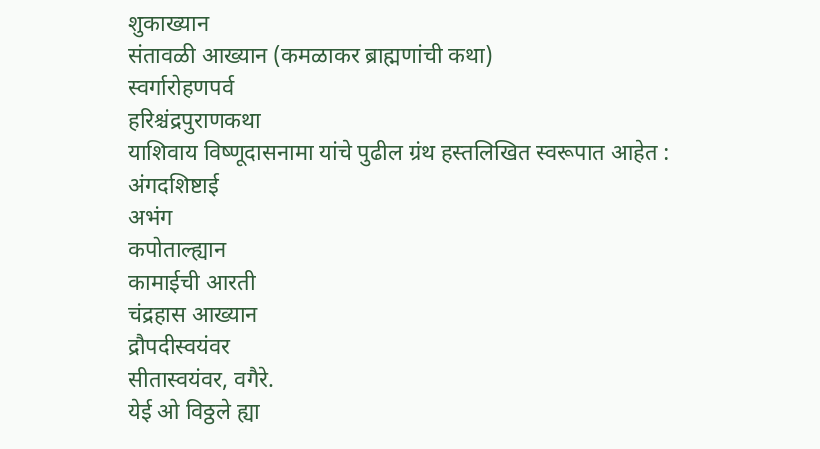शुकाख्यान
संतावळी आख्यान (कमळाकर ब्राह्मणांची कथा)
स्वर्गारोहणपर्व
हरिश्चंद्रपुराणकथा
याशिवाय विष्णूदासनामा यांचे पुढील ग्रंथ हस्तलिखित स्वरूपात आहेत :
अंगदशिष्टाई
अभंग
कपोताल्ह्यान
कामाईची आरती
चंद्रहास आख्यान
द्रौपदीस्वयंवर
सीतास्वयंवर, वगैरे.
येई ओ विठ्ठले ह्या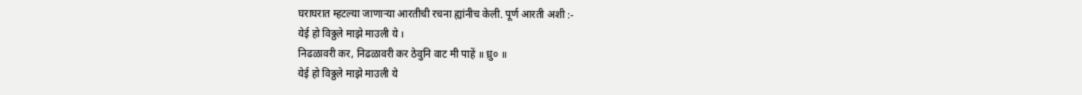घराघरात म्हटल्या जाणाऱ्या आरतीची रचना ह्यांनीच केली. पूर्ण आरती अशी :-
येई हो विठ्ठले माझे माउली ये ।
निढळावरी कर, निढळावरी कर ठेवुनि वाट मी पाहें ॥ ध्रु० ॥
येई हो विठ्ठले माझे माउली ये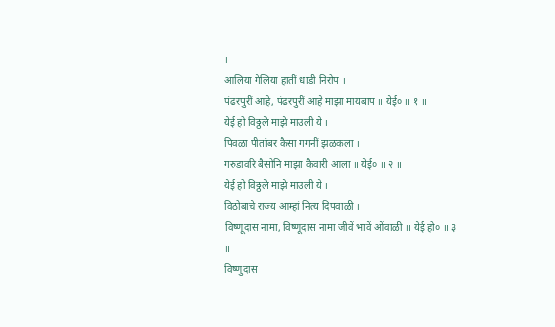।
आलिया गेलिया हातीं धाडी निरोप ।
पंढरपुरीं आहे, पंढरपुरीं आहे माझा मायबाप ॥ येई० ॥ १ ॥
येई हो विठ्ठले माझे माउली ये ।
पिवळा पीतांबर कैसा गगनीं झळकला ।
गरुडावरि बैसोनि माझा कैवारी आला ॥ येई० ॥ २ ॥
येई हो विठ्ठले माझे माउली ये ।
विठोबाचे राज्य आम्हां नित्य दिपवाळी ।
विष्णूदास नामा, विष्णूदास नामा जीवें भावें ओंवाळी ॥ येई हो० ॥ ३ ॥
विष्णुदास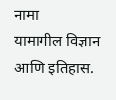नामा
यामागील विज्ञान आणि इतिहास.